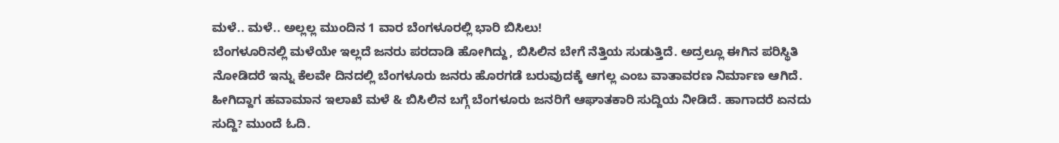ಮಳೆ.. ಮಳೆ.. ಅಲ್ಲಲ್ಲ ಮುಂದಿನ 1 ವಾರ ಬೆಂಗಳೂರಲ್ಲಿ ಭಾರಿ ಬಿಸಿಲು!
ಬೆಂಗಳೂರಿನಲ್ಲಿ ಮಳೆಯೇ ಇಲ್ಲದೆ ಜನರು ಪರದಾಡಿ ಹೋಗಿದ್ದು, ಬಿಸಿಲಿನ ಬೇಗೆ ನೆತ್ತಿಯ ಸುಡುತ್ತಿದೆ. ಅದ್ರಲ್ಲೂ ಈಗಿನ ಪರಿಸ್ಥಿತಿ ನೋಡಿದರೆ ಇನ್ನು ಕೆಲವೇ ದಿನದಲ್ಲಿ ಬೆಂಗಳೂರು ಜನರು ಹೊರಗಡೆ ಬರುವುದಕ್ಕೆ ಆಗಲ್ಲ ಎಂಬ ವಾತಾವರಣ ನಿರ್ಮಾಣ ಆಗಿದೆ. ಹೀಗಿದ್ದಾಗ ಹವಾಮಾನ ಇಲಾಖೆ ಮಳೆ & ಬಿಸಿಲಿನ ಬಗ್ಗೆ ಬೆಂಗಳೂರು ಜನರಿಗೆ ಆಘಾತಕಾರಿ ಸುದ್ದಿಯ ನೀಡಿದೆ. ಹಾಗಾದರೆ ಏನದು ಸುದ್ದಿ? ಮುಂದೆ ಓದಿ.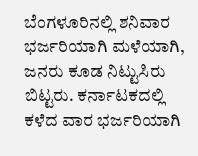ಬೆಂಗಳೂರಿನಲ್ಲಿ ಶನಿವಾರ ಭರ್ಜರಿಯಾಗಿ ಮಳೆಯಾಗಿ, ಜನರು ಕೂಡ ನಿಟ್ಟುಸಿರು ಬಿಟ್ಟರು. ಕರ್ನಾಟಕದಲ್ಲಿ ಕಳೆದ ವಾರ ಭರ್ಜರಿಯಾಗಿ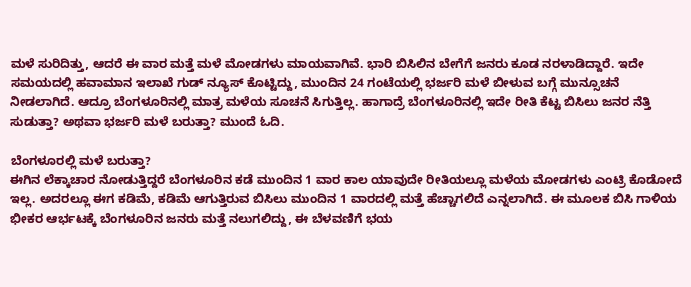ಮಳೆ ಸುರಿದಿತ್ತು, ಆದರೆ ಈ ವಾರ ಮತ್ತೆ ಮಳೆ ಮೋಡಗಳು ಮಾಯವಾಗಿವೆ. ಭಾರಿ ಬಿಸಿಲಿನ ಬೇಗೆಗೆ ಜನರು ಕೂಡ ನರಳಾಡಿದ್ದಾರೆ. ಇದೇ ಸಮಯದಲ್ಲಿ ಹವಾಮಾನ ಇಲಾಖೆ ಗುಡ್ ನ್ಯೂಸ್ ಕೊಟ್ಟಿದ್ದು, ಮುಂದಿನ 24 ಗಂಟೆಯಲ್ಲಿ ಭರ್ಜರಿ ಮಳೆ ಬೀಳುವ ಬಗ್ಗೆ ಮುನ್ಸೂಚನೆ ನೀಡಲಾಗಿದೆ. ಆದ್ರೂ ಬೆಂಗಳೂರಿನಲ್ಲಿ ಮಾತ್ರ ಮಳೆಯ ಸೂಚನೆ ಸಿಗುತ್ತಿಲ್ಲ. ಹಾಗಾದ್ರೆ ಬೆಂಗಳೂರಿನಲ್ಲಿ ಇದೇ ರೀತಿ ಕೆಟ್ಟ ಬಿಸಿಲು ಜನರ ನೆತ್ತಿ ಸುಡುತ್ತಾ? ಅಥವಾ ಭರ್ಜರಿ ಮಳೆ ಬರುತ್ತಾ? ಮುಂದೆ ಓದಿ.

ಬೆಂಗಳೂರಲ್ಲಿ ಮಳೆ ಬರುತ್ತಾ?
ಈಗಿನ ಲೆಕ್ಕಾಚಾರ ನೋಡುತ್ತಿದ್ದರೆ ಬೆಂಗಳೂರಿನ ಕಡೆ ಮುಂದಿನ 1 ವಾರ ಕಾಲ ಯಾವುದೇ ರೀತಿಯಲ್ಲೂ ಮಳೆಯ ಮೋಡಗಳು ಎಂಟ್ರಿ ಕೊಡೋದೆ ಇಲ್ಲ. ಅದರಲ್ಲೂ ಈಗ ಕಡಿಮೆ, ಕಡಿಮೆ ಆಗುತ್ತಿರುವ ಬಿಸಿಲು ಮುಂದಿನ 1 ವಾರದಲ್ಲಿ ಮತ್ತೆ ಹೆಚ್ಚಾಗಲಿದೆ ಎನ್ನಲಾಗಿದೆ. ಈ ಮೂಲಕ ಬಿಸಿ ಗಾಳಿಯ ಭೀಕರ ಆರ್ಭಟಕ್ಕೆ ಬೆಂಗಳೂರಿನ ಜನರು ಮತ್ತೆ ನಲುಗಲಿದ್ದು, ಈ ಬೆಳವಣಿಗೆ ಭಯ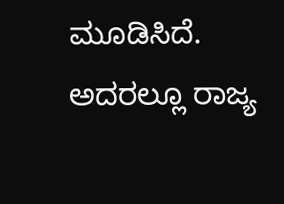ಮೂಡಿಸಿದೆ. ಅದರಲ್ಲೂ ರಾಜ್ಯ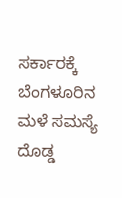ಸರ್ಕಾರಕ್ಕೆ ಬೆಂಗಳೂರಿನ ಮಳೆ ಸಮಸ್ಯೆ ದೊಡ್ಡ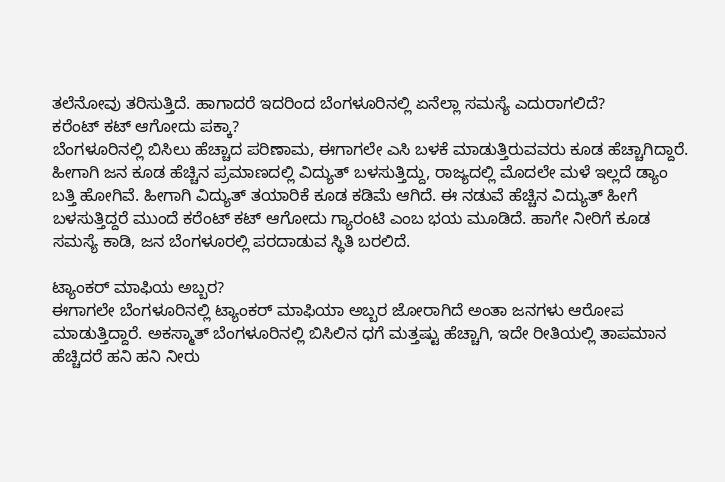ತಲೆನೋವು ತರಿಸುತ್ತಿದೆ. ಹಾಗಾದರೆ ಇದರಿಂದ ಬೆಂಗಳೂರಿನಲ್ಲಿ ಏನೆಲ್ಲಾ ಸಮಸ್ಯೆ ಎದುರಾಗಲಿದೆ?
ಕರೆಂಟ್ ಕಟ್ ಆಗೋದು ಪಕ್ಕಾ?
ಬೆಂಗಳೂರಿನಲ್ಲಿ ಬಿಸಿಲು ಹೆಚ್ಚಾದ ಪರಿಣಾಮ, ಈಗಾಗಲೇ ಎಸಿ ಬಳಕೆ ಮಾಡುತ್ತಿರುವವರು ಕೂಡ ಹೆಚ್ಚಾಗಿದ್ದಾರೆ. ಹೀಗಾಗಿ ಜನ ಕೂಡ ಹೆಚ್ಚಿನ ಪ್ರಮಾಣದಲ್ಲಿ ವಿದ್ಯುತ್ ಬಳಸುತ್ತಿದ್ದು, ರಾಜ್ಯದಲ್ಲಿ ಮೊದಲೇ ಮಳೆ ಇಲ್ಲದೆ ಡ್ಯಾಂ ಬತ್ತಿ ಹೋಗಿವೆ. ಹೀಗಾಗಿ ವಿದ್ಯುತ್ ತಯಾರಿಕೆ ಕೂಡ ಕಡಿಮೆ ಆಗಿದೆ. ಈ ನಡುವೆ ಹೆಚ್ಚಿನ ವಿದ್ಯುತ್ ಹೀಗೆ ಬಳಸುತ್ತಿದ್ದರೆ ಮುಂದೆ ಕರೆಂಟ್ ಕಟ್ ಆಗೋದು ಗ್ಯಾರಂಟಿ ಎಂಬ ಭಯ ಮೂಡಿದೆ. ಹಾಗೇ ನೀರಿಗೆ ಕೂಡ ಸಮಸ್ಯೆ ಕಾಡಿ, ಜನ ಬೆಂಗಳೂರಲ್ಲಿ ಪರದಾಡುವ ಸ್ಥಿತಿ ಬರಲಿದೆ.

ಟ್ಯಾಂಕರ್ ಮಾಫಿಯ ಅಬ್ಬರ?
ಈಗಾಗಲೇ ಬೆಂಗಳೂರಿನಲ್ಲಿ ಟ್ಯಾಂಕರ್ ಮಾಫಿಯಾ ಅಬ್ಬರ ಜೋರಾಗಿದೆ ಅಂತಾ ಜನಗಳು ಆರೋಪ ಮಾಡುತ್ತಿದ್ದಾರೆ. ಅಕಸ್ಮಾತ್ ಬೆಂಗಳೂರಿನಲ್ಲಿ ಬಿಸಿಲಿನ ಧಗೆ ಮತ್ತಷ್ಟು ಹೆಚ್ಚಾಗಿ, ಇದೇ ರೀತಿಯಲ್ಲಿ ತಾಪಮಾನ ಹೆಚ್ಚಿದರೆ ಹನಿ ಹನಿ ನೀರು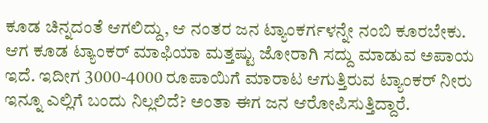ಕೂಡ ಚಿನ್ನದಂತೆ ಆಗಲಿದ್ದು, ಆ ನಂತರ ಜನ ಟ್ಯಾಂಕರ್ಗಳನ್ನೇ ನಂಬಿ ಕೂರಬೇಕು. ಆಗ ಕೂಡ ಟ್ಯಾಂಕರ್ ಮಾಫಿಯಾ ಮತ್ತಷ್ಟು ಜೋರಾಗಿ ಸದ್ದು ಮಾಡುವ ಅಪಾಯ ಇದೆ. ಇದೀಗ 3000-4000 ರೂಪಾಯಿಗೆ ಮಾರಾಟ ಆಗುತ್ತಿರುವ ಟ್ಯಾಂಕರ್ ನೀರು ಇನ್ನೂ ಎಲ್ಲಿಗೆ ಬಂದು ನಿಲ್ಲಲಿದೆ? ಅಂತಾ ಈಗ ಜನ ಆರೋಪಿಸುತ್ತಿದ್ದಾರೆ.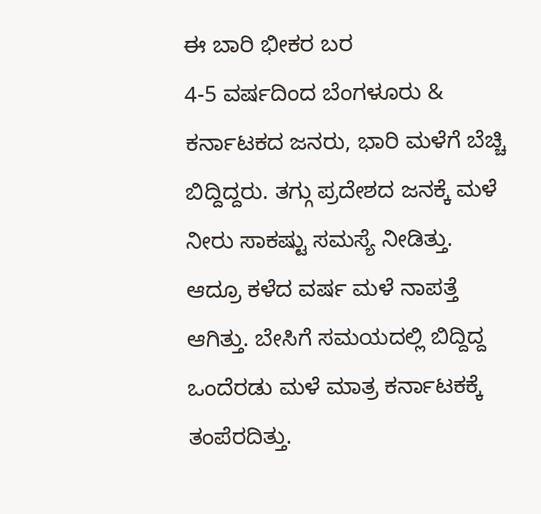ಈ ಬಾರಿ ಭೀಕರ ಬರ
4-5 ವರ್ಷದಿಂದ ಬೆಂಗಳೂರು & ಕರ್ನಾಟಕದ ಜನರು, ಭಾರಿ ಮಳೆಗೆ ಬೆಚ್ಚಿ ಬಿದ್ದಿದ್ದರು. ತಗ್ಗು ಪ್ರದೇಶದ ಜನಕ್ಕೆ ಮಳೆ ನೀರು ಸಾಕಷ್ಟು ಸಮಸ್ಯೆ ನೀಡಿತ್ತು. ಆದ್ರೂ ಕಳೆದ ವರ್ಷ ಮಳೆ ನಾಪತ್ತೆ ಆಗಿತ್ತು. ಬೇಸಿಗೆ ಸಮಯದಲ್ಲಿ ಬಿದ್ದಿದ್ದ ಒಂದೆರಡು ಮಳೆ ಮಾತ್ರ ಕರ್ನಾಟಕಕ್ಕೆ ತಂಪೆರದಿತ್ತು.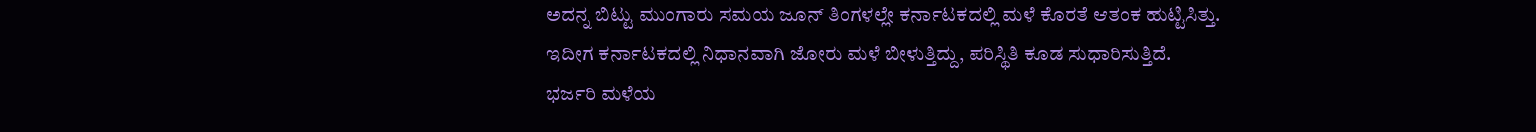ಅದನ್ನ ಬಿಟ್ಟು ಮುಂಗಾರು ಸಮಯ ಜೂನ್ ತಿಂಗಳಲ್ಲೇ ಕರ್ನಾಟಕದಲ್ಲಿ ಮಳೆ ಕೊರತೆ ಆತಂಕ ಹುಟ್ಟಿಸಿತ್ತು. ಇದೀಗ ಕರ್ನಾಟಕದಲ್ಲಿ ನಿಧಾನವಾಗಿ ಜೋರು ಮಳೆ ಬೀಳುತ್ತಿದ್ದು, ಪರಿಸ್ಥಿತಿ ಕೂಡ ಸುಧಾರಿಸುತ್ತಿದೆ.
ಭರ್ಜರಿ ಮಳೆಯ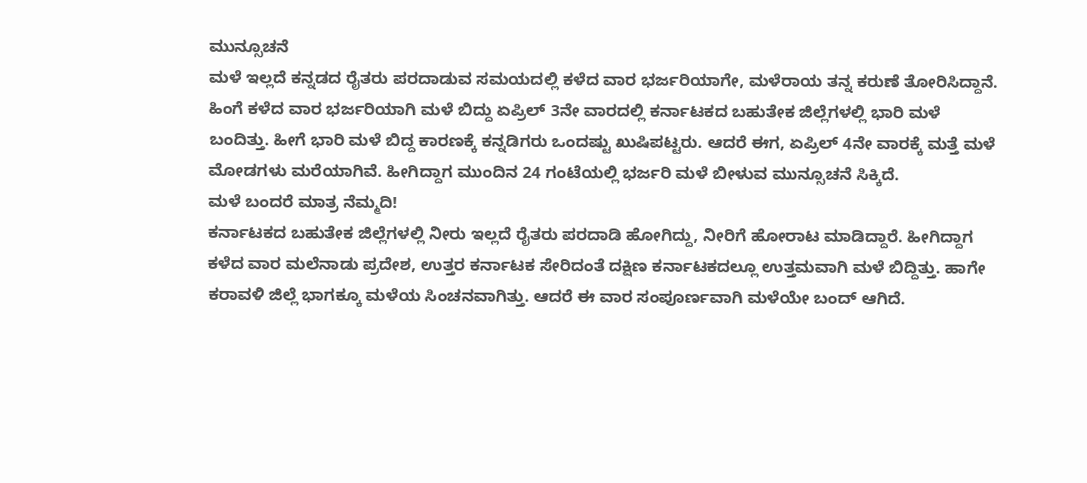ಮುನ್ಸೂಚನೆ
ಮಳೆ ಇಲ್ಲದೆ ಕನ್ನಡದ ರೈತರು ಪರದಾಡುವ ಸಮಯದಲ್ಲಿ ಕಳೆದ ವಾರ ಭರ್ಜರಿಯಾಗೇ, ಮಳೆರಾಯ ತನ್ನ ಕರುಣೆ ತೋರಿಸಿದ್ದಾನೆ. ಹಿಂಗೆ ಕಳೆದ ವಾರ ಭರ್ಜರಿಯಾಗಿ ಮಳೆ ಬಿದ್ದು ಏಪ್ರಿಲ್ 3ನೇ ವಾರದಲ್ಲಿ ಕರ್ನಾಟಕದ ಬಹುತೇಕ ಜಿಲ್ಲೆಗಳಲ್ಲಿ ಭಾರಿ ಮಳೆ ಬಂದಿತ್ತು. ಹೀಗೆ ಭಾರಿ ಮಳೆ ಬಿದ್ದ ಕಾರಣಕ್ಕೆ ಕನ್ನಡಿಗರು ಒಂದಷ್ಟು ಖುಷಿಪಟ್ಟರು. ಆದರೆ ಈಗ, ಏಪ್ರಿಲ್ 4ನೇ ವಾರಕ್ಕೆ ಮತ್ತೆ ಮಳೆ ಮೋಡಗಳು ಮರೆಯಾಗಿವೆ. ಹೀಗಿದ್ದಾಗ ಮುಂದಿನ 24 ಗಂಟೆಯಲ್ಲಿ ಭರ್ಜರಿ ಮಳೆ ಬೀಳುವ ಮುನ್ಸೂಚನೆ ಸಿಕ್ಕಿದೆ.
ಮಳೆ ಬಂದರೆ ಮಾತ್ರ ನೆಮ್ಮದಿ!
ಕರ್ನಾಟಕದ ಬಹುತೇಕ ಜಿಲ್ಲೆಗಳಲ್ಲಿ ನೀರು ಇಲ್ಲದೆ ರೈತರು ಪರದಾಡಿ ಹೋಗಿದ್ದು, ನೀರಿಗೆ ಹೋರಾಟ ಮಾಡಿದ್ದಾರೆ. ಹೀಗಿದ್ದಾಗ ಕಳೆದ ವಾರ ಮಲೆನಾಡು ಪ್ರದೇಶ, ಉತ್ತರ ಕರ್ನಾಟಕ ಸೇರಿದಂತೆ ದಕ್ಷಿಣ ಕರ್ನಾಟಕದಲ್ಲೂ ಉತ್ತಮವಾಗಿ ಮಳೆ ಬಿದ್ದಿತ್ತು. ಹಾಗೇ ಕರಾವಳಿ ಜಿಲ್ಲೆ ಭಾಗಕ್ಕೂ ಮಳೆಯ ಸಿಂಚನವಾಗಿತ್ತು. ಆದರೆ ಈ ವಾರ ಸಂಪೂರ್ಣವಾಗಿ ಮಳೆಯೇ ಬಂದ್ ಆಗಿದೆ.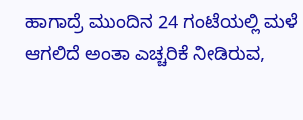ಹಾಗಾದ್ರೆ ಮುಂದಿನ 24 ಗಂಟೆಯಲ್ಲಿ ಮಳೆ ಆಗಲಿದೆ ಅಂತಾ ಎಚ್ಚರಿಕೆ ನೀಡಿರುವ,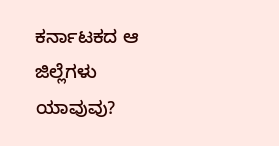ಕರ್ನಾಟಕದ ಆ ಜಿಲ್ಲೆಗಳು ಯಾವುವು?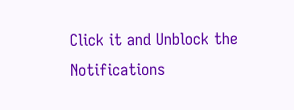Click it and Unblock the Notifications